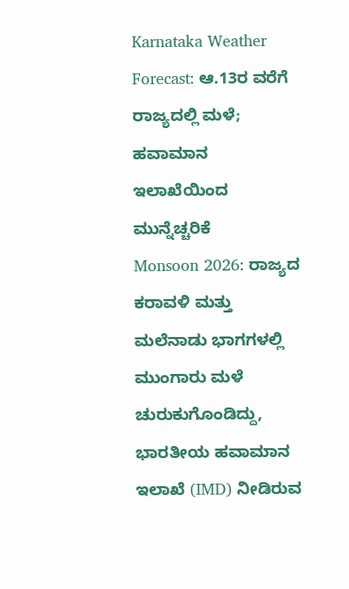Karnataka Weather Forecast: ಆ.13ರ ವರೆಗೆ ರಾಜ್ಯದಲ್ಲಿ ಮಳೆ; ಹವಾಮಾನ ಇಲಾಖೆಯಿಂದ ಮುನ್ನೆಚ್ಚರಿಕೆ
Monsoon 2026: ರಾಜ್ಯದ ಕರಾವಳಿ ಮತ್ತು ಮಲೆನಾಡು ಭಾಗಗಳಲ್ಲಿ ಮುಂಗಾರು ಮಳೆ ಚುರುಕುಗೊಂಡಿದ್ದು, ಭಾರತೀಯ ಹವಾಮಾನ ಇಲಾಖೆ (IMD) ನೀಡಿರುವ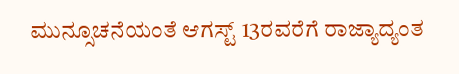ಮುನ್ಸೂಚನೆಯಂತೆ ಆಗಸ್ಟ್ 13ರವರೆಗೆ ರಾಜ್ಯಾದ್ಯಂತ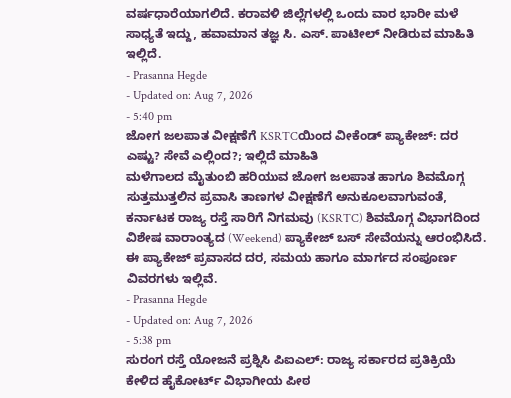ವರ್ಷಧಾರೆಯಾಗಲಿದೆ. ಕರಾವಳಿ ಜಿಲ್ಲೆಗಳಲ್ಲಿ ಒಂದು ವಾರ ಭಾರೀ ಮಳೆ ಸಾಧ್ಯತೆ ಇದ್ದು, ಹವಾಮಾನ ತಜ್ಞ ಸಿ. ಎಸ್. ಪಾಟೀಲ್ ನೀಡಿರುವ ಮಾಹಿತಿ ಇಲ್ಲಿದೆ.
- Prasanna Hegde
- Updated on: Aug 7, 2026
- 5:40 pm
ಜೋಗ ಜಲಪಾತ ವೀಕ್ಷಣೆಗೆ KSRTCಯಿಂದ ವೀಕೆಂಡ್ ಪ್ಯಾಕೇಜ್: ದರ ಎಷ್ಟು? ಸೇವೆ ಎಲ್ಲಿಂದ?; ಇಲ್ಲಿದೆ ಮಾಹಿತಿ
ಮಳೆಗಾಲದ ಮೈತುಂಬಿ ಹರಿಯುವ ಜೋಗ ಜಲಪಾತ ಹಾಗೂ ಶಿವಮೊಗ್ಗ ಸುತ್ತಮುತ್ತಲಿನ ಪ್ರವಾಸಿ ತಾಣಗಳ ವೀಕ್ಷಣೆಗೆ ಅನುಕೂಲವಾಗುವಂತೆ, ಕರ್ನಾಟಕ ರಾಜ್ಯ ರಸ್ತೆ ಸಾರಿಗೆ ನಿಗಮವು (KSRTC) ಶಿವಮೊಗ್ಗ ವಿಭಾಗದಿಂದ ವಿಶೇಷ ವಾರಾಂತ್ಯದ (Weekend) ಪ್ಯಾಕೇಜ್ ಬಸ್ ಸೇವೆಯನ್ನು ಆರಂಭಿಸಿದೆ. ಈ ಪ್ಯಾಕೇಜ್ ಪ್ರವಾಸದ ದರ, ಸಮಯ ಹಾಗೂ ಮಾರ್ಗದ ಸಂಪೂರ್ಣ ವಿವರಗಳು ಇಲ್ಲಿವೆ.
- Prasanna Hegde
- Updated on: Aug 7, 2026
- 5:38 pm
ಸುರಂಗ ರಸ್ತೆ ಯೋಜನೆ ಪ್ರಶ್ನಿಸಿ ಪಿಐಎಲ್: ರಾಜ್ಯ ಸರ್ಕಾರದ ಪ್ರತಿಕ್ರಿಯೆ ಕೇಳಿದ ಹೈಕೋರ್ಟ್ ವಿಭಾಗೀಯ ಪೀಠ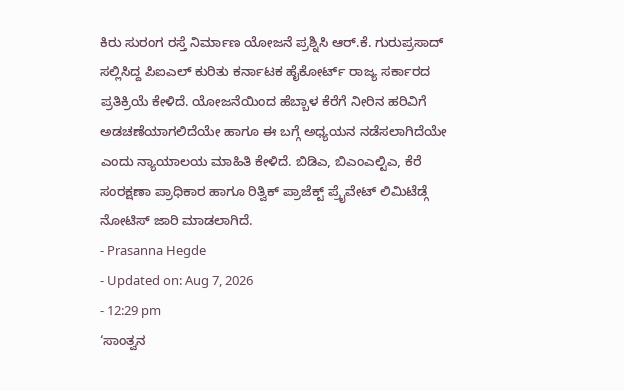ಕಿರು ಸುರಂಗ ರಸ್ತೆ ನಿರ್ಮಾಣ ಯೋಜನೆ ಪ್ರಶ್ನಿಸಿ ಆರ್.ಕೆ. ಗುರುಪ್ರಸಾದ್ ಸಲ್ಲಿಸಿದ್ದ ಪಿಐಎಲ್ ಕುರಿತು ಕರ್ನಾಟಕ ಹೈಕೋರ್ಟ್ ರಾಜ್ಯ ಸರ್ಕಾರದ ಪ್ರತಿಕ್ರಿಯೆ ಕೇಳಿದೆ. ಯೋಜನೆಯಿಂದ ಹೆಬ್ಬಾಳ ಕೆರೆಗೆ ನೀರಿನ ಹರಿವಿಗೆ ಅಡಚಣೆಯಾಗಲಿದೆಯೇ ಹಾಗೂ ಈ ಬಗ್ಗೆ ಅಧ್ಯಯನ ನಡೆಸಲಾಗಿದೆಯೇ ಎಂದು ನ್ಯಾಯಾಲಯ ಮಾಹಿತಿ ಕೇಳಿದೆ. ಬಿಡಿಎ, ಬಿಎಂಎಲ್ಟಿಎ, ಕೆರೆ ಸಂರಕ್ಷಣಾ ಪ್ರಾಧಿಕಾರ ಹಾಗೂ ರಿತ್ವಿಕ್ ಪ್ರಾಜೆಕ್ಟ್ ಪ್ರೈವೇಟ್ ಲಿಮಿಟೆಡ್ಗೆ ನೋಟಿಸ್ ಜಾರಿ ಮಾಡಲಾಗಿದೆ.
- Prasanna Hegde
- Updated on: Aug 7, 2026
- 12:29 pm
‘ಸಾಂತ್ವನ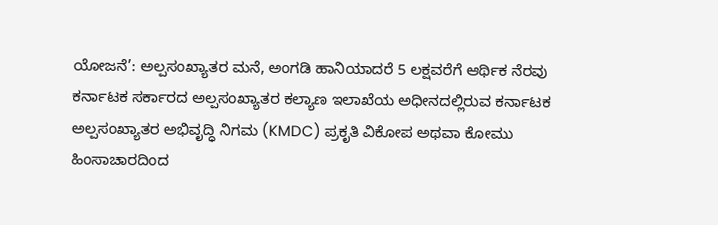ಯೋಜನೆ’: ಅಲ್ಪಸಂಖ್ಯಾತರ ಮನೆ, ಅಂಗಡಿ ಹಾನಿಯಾದರೆ 5 ಲಕ್ಷವರೆಗೆ ಆರ್ಥಿಕ ನೆರವು
ಕರ್ನಾಟಕ ಸರ್ಕಾರದ ಅಲ್ಪಸಂಖ್ಯಾತರ ಕಲ್ಯಾಣ ಇಲಾಖೆಯ ಅಧೀನದಲ್ಲಿರುವ ಕರ್ನಾಟಕ ಅಲ್ಪಸಂಖ್ಯಾತರ ಅಭಿವೃದ್ಧಿ ನಿಗಮ (KMDC) ಪ್ರಕೃತಿ ವಿಕೋಪ ಅಥವಾ ಕೋಮು ಹಿಂಸಾಚಾರದಿಂದ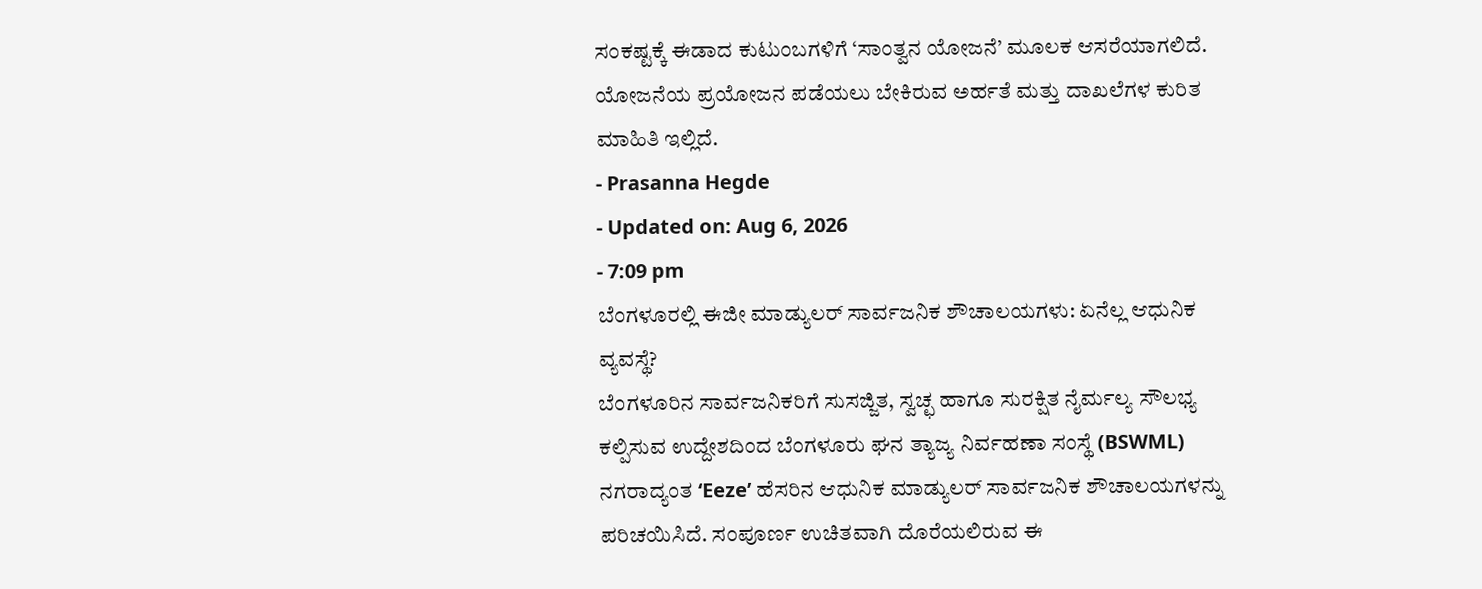ಸಂಕಷ್ಟಕ್ಕೆ ಈಡಾದ ಕುಟುಂಬಗಳಿಗೆ ‘ಸಾಂತ್ವನ ಯೋಜನೆ’ ಮೂಲಕ ಆಸರೆಯಾಗಲಿದೆ. ಯೋಜನೆಯ ಪ್ರಯೋಜನ ಪಡೆಯಲು ಬೇಕಿರುವ ಅರ್ಹತೆ ಮತ್ತು ದಾಖಲೆಗಳ ಕುರಿತ ಮಾಹಿತಿ ಇಲ್ಲಿದೆ.
- Prasanna Hegde
- Updated on: Aug 6, 2026
- 7:09 pm
ಬೆಂಗಳೂರಲ್ಲಿ ಈಜೀ ಮಾಡ್ಯುಲರ್ ಸಾರ್ವಜನಿಕ ಶೌಚಾಲಯಗಳು: ಏನೆಲ್ಲ ಆಧುನಿಕ ವ್ಯವಸ್ಥೆ?
ಬೆಂಗಳೂರಿನ ಸಾರ್ವಜನಿಕರಿಗೆ ಸುಸಜ್ಜಿತ, ಸ್ವಚ್ಛ ಹಾಗೂ ಸುರಕ್ಷಿತ ನೈರ್ಮಲ್ಯ ಸೌಲಭ್ಯ ಕಲ್ಪಿಸುವ ಉದ್ದೇಶದಿಂದ ಬೆಂಗಳೂರು ಘನ ತ್ಯಾಜ್ಯ ನಿರ್ವಹಣಾ ಸಂಸ್ಥೆ (BSWML) ನಗರಾದ್ಯಂತ ‘Eeze’ ಹೆಸರಿನ ಆಧುನಿಕ ಮಾಡ್ಯುಲರ್ ಸಾರ್ವಜನಿಕ ಶೌಚಾಲಯಗಳನ್ನು ಪರಿಚಯಿಸಿದೆ. ಸಂಪೂರ್ಣ ಉಚಿತವಾಗಿ ದೊರೆಯಲಿರುವ ಈ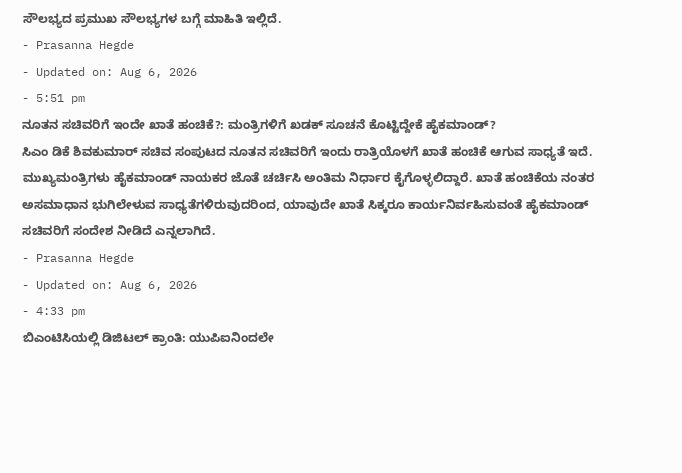ಸೌಲಭ್ಯದ ಪ್ರಮುಖ ಸೌಲಭ್ಯಗಳ ಬಗ್ಗೆ ಮಾಹಿತಿ ಇಲ್ಲಿದೆ.
- Prasanna Hegde
- Updated on: Aug 6, 2026
- 5:51 pm
ನೂತನ ಸಚಿವರಿಗೆ ಇಂದೇ ಖಾತೆ ಹಂಚಿಕೆ?: ಮಂತ್ರಿಗಳಿಗೆ ಖಡಕ್ ಸೂಚನೆ ಕೊಟ್ಟಿದ್ದೇಕೆ ಹೈಕಮಾಂಡ್?
ಸಿಎಂ ಡಿಕೆ ಶಿವಕುಮಾರ್ ಸಚಿವ ಸಂಪುಟದ ನೂತನ ಸಚಿವರಿಗೆ ಇಂದು ರಾತ್ರಿಯೊಳಗೆ ಖಾತೆ ಹಂಚಿಕೆ ಆಗುವ ಸಾಧ್ಯತೆ ಇದೆ. ಮುಖ್ಯಮಂತ್ರಿಗಳು ಹೈಕಮಾಂಡ್ ನಾಯಕರ ಜೊತೆ ಚರ್ಚಿಸಿ ಅಂತಿಮ ನಿರ್ಧಾರ ಕೈಗೊಳ್ಳಲಿದ್ದಾರೆ. ಖಾತೆ ಹಂಚಿಕೆಯ ನಂತರ ಅಸಮಾಧಾನ ಭುಗಿಲೇಳುವ ಸಾಧ್ಯತೆಗಳಿರುವುದರಿಂದ, ಯಾವುದೇ ಖಾತೆ ಸಿಕ್ಕರೂ ಕಾರ್ಯನಿರ್ವಹಿಸುವಂತೆ ಹೈಕಮಾಂಡ್ ಸಚಿವರಿಗೆ ಸಂದೇಶ ನೀಡಿದೆ ಎನ್ನಲಾಗಿದೆ.
- Prasanna Hegde
- Updated on: Aug 6, 2026
- 4:33 pm
ಬಿಎಂಟಿಸಿಯಲ್ಲಿ ಡಿಜಿಟಲ್ ಕ್ರಾಂತಿ: ಯುಪಿಐನಿಂದಲೇ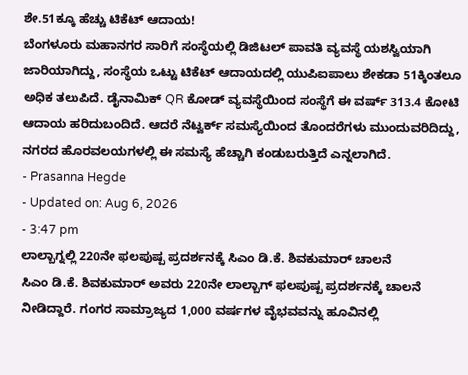ಶೇ.51ಕ್ಕೂ ಹೆಚ್ಚು ಟಿಕೆಟ್ ಆದಾಯ!
ಬೆಂಗಳೂರು ಮಹಾನಗರ ಸಾರಿಗೆ ಸಂಸ್ಥೆಯಲ್ಲಿ ಡಿಜಿಟಲ್ ಪಾವತಿ ವ್ಯವಸ್ಥೆ ಯಶಸ್ವಿಯಾಗಿ ಜಾರಿಯಾಗಿದ್ದು, ಸಂಸ್ಥೆಯ ಒಟ್ಟು ಟಿಕೆಟ್ ಆದಾಯದಲ್ಲಿ ಯುಪಿಐಪಾಲು ಶೇಕಡಾ 51ಕ್ಕಿಂತಲೂ ಅಧಿಕ ತಲುಪಿದೆ. ಡೈನಾಮಿಕ್ QR ಕೋಡ್ ವ್ಯವಸ್ಥೆಯಿಂದ ಸಂಸ್ಥೆಗೆ ಈ ವರ್ಷ್ 313.4 ಕೋಟಿ ಆದಾಯ ಹರಿದುಬಂದಿದೆ. ಆದರೆ ನೆಟ್ವರ್ಕ್ ಸಮಸ್ಯೆಯಿಂದ ತೊಂದರೆಗಳು ಮುಂದುವರಿದಿದ್ದು, ನಗರದ ಹೊರವಲಯಗಳಲ್ಲಿ ಈ ಸಮಸ್ಯೆ ಹೆಚ್ಚಾಗಿ ಕಂಡುಬರುತ್ತಿದೆ ಎನ್ನಲಾಗಿದೆ.
- Prasanna Hegde
- Updated on: Aug 6, 2026
- 3:47 pm
ಲಾಲ್ಬಾಗ್ನಲ್ಲಿ 220ನೇ ಫಲಪುಷ್ಪ ಪ್ರದರ್ಶನಕ್ಕೆ ಸಿಎಂ ಡಿ.ಕೆ. ಶಿವಕುಮಾರ್ ಚಾಲನೆ
ಸಿಎಂ ಡಿ.ಕೆ. ಶಿವಕುಮಾರ್ ಅವರು 220ನೇ ಲಾಲ್ಬಾಗ್ ಫಲಪುಷ್ಪ ಪ್ರದರ್ಶನಕ್ಕೆ ಚಾಲನೆ ನೀಡಿದ್ದಾರೆ. ಗಂಗರ ಸಾಮ್ರಾಜ್ಯದ 1,000 ವರ್ಷಗಳ ವೈಭವವನ್ನು ಹೂವಿನಲ್ಲಿ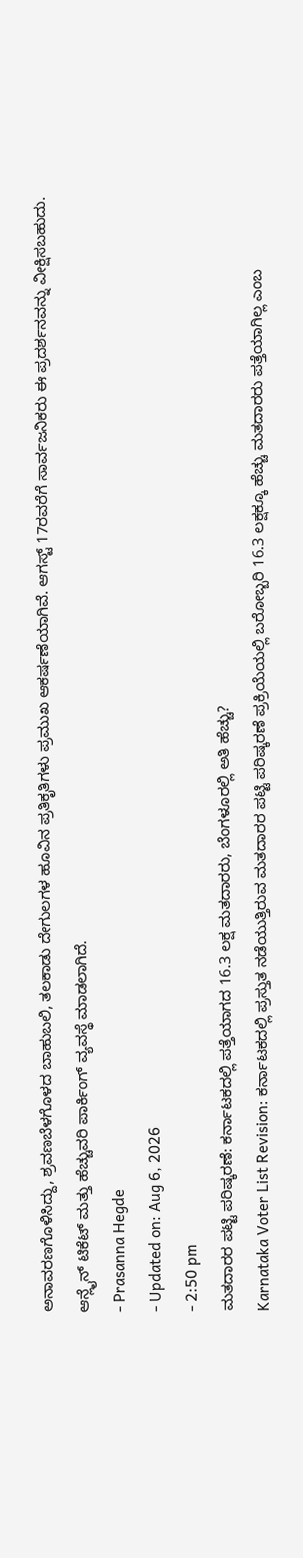ಅನಾವರಣಗೊಳಿಸಿದ್ದು, ಶ್ರವಣಬೆಳಗೊಳದ ಬಾಹುಬಲಿ, ತಲಕಾಡು ದೇಗುಲಗಳ ಹೂವಿನ ಪ್ರತಿಕೃತಿಗಳು ಪ್ರಮುಖ ಆಕರ್ಷಣೆಯಾಗಿವೆ. ಆಗಸ್ಟ್ 17ರವರೆಗೆ ಸಾರ್ವಜನಿಕರು ಈ ಪ್ರದರ್ಶನವನ್ನು ವೀಕ್ಷಿಸಬಹುದು. ಆನ್ಲೈನ್ ಟಿಕೆಟ್ ಮತ್ತು ಹೆಚ್ಚುವರಿ ಪಾರ್ಕಿಂಗ್ ವ್ಯವಸ್ಥೆ ಮಾಡಲಾಗಿದೆ.
- Prasanna Hegde
- Updated on: Aug 6, 2026
- 2:50 pm
ಮತದಾರರ ಪಟ್ಟಿ ಪರಿಷ್ಕರಣೆ: ಕರ್ನಾಟಕದಲ್ಲಿ ಪತ್ತೆಯಾಗದ 16.3 ಲಕ್ಷ ಮತದಾರರು, ಬೆಂಗಳೂರಲ್ಲಿ ಅತಿ ಹೆಚ್ಚು?
Karnataka Voter List Revision: ಕರ್ನಾಟಕದಲ್ಲಿ ಪ್ರಸ್ತುತ ನಡೆಯುತ್ತಿರುವ ಮತದಾರರ ಪಟ್ಟಿ ಪರಿಷ್ಕರಣೆ ಪ್ರಕ್ರಿಯೆಯಲ್ಲಿ ಬರೋಬ್ಬರಿ 16.3 ಲಕ್ಷಕ್ಕೂ ಹೆಚ್ಚು ಮತದಾರರು ಪತ್ತೆಯಾಗಿಲ್ಲ ಎಂಬ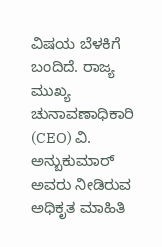ವಿಷಯ ಬೆಳಕಿಗೆ ಬಂದಿದೆ. ರಾಜ್ಯ ಮುಖ್ಯ ಚುನಾವಣಾಧಿಕಾರಿ (CEO) ವಿ. ಅನ್ಬುಕುಮಾರ್ ಅವರು ನೀಡಿರುವ ಅಧಿಕೃತ ಮಾಹಿತಿ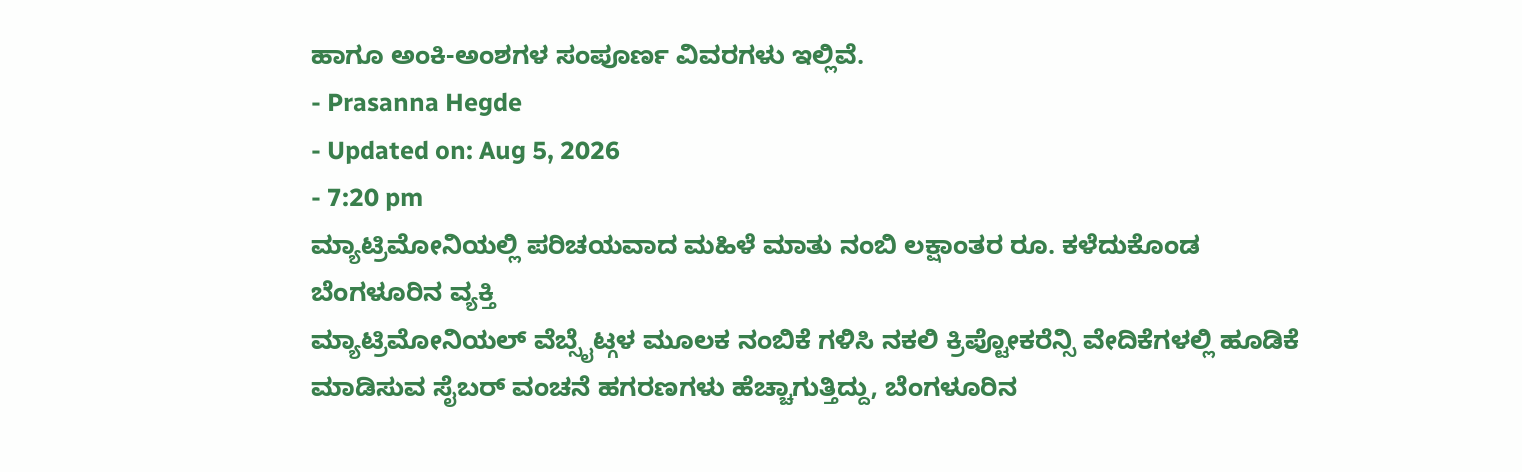ಹಾಗೂ ಅಂಕಿ-ಅಂಶಗಳ ಸಂಪೂರ್ಣ ವಿವರಗಳು ಇಲ್ಲಿವೆ.
- Prasanna Hegde
- Updated on: Aug 5, 2026
- 7:20 pm
ಮ್ಯಾಟ್ರಿಮೋನಿಯಲ್ಲಿ ಪರಿಚಯವಾದ ಮಹಿಳೆ ಮಾತು ನಂಬಿ ಲಕ್ಷಾಂತರ ರೂ. ಕಳೆದುಕೊಂಡ ಬೆಂಗಳೂರಿನ ವ್ಯಕ್ತಿ
ಮ್ಯಾಟ್ರಿಮೋನಿಯಲ್ ವೆಬ್ಸೈಟ್ಗಳ ಮೂಲಕ ನಂಬಿಕೆ ಗಳಿಸಿ ನಕಲಿ ಕ್ರಿಪ್ಟೋಕರೆನ್ಸಿ ವೇದಿಕೆಗಳಲ್ಲಿ ಹೂಡಿಕೆ ಮಾಡಿಸುವ ಸೈಬರ್ ವಂಚನೆ ಹಗರಣಗಳು ಹೆಚ್ಚಾಗುತ್ತಿದ್ದು, ಬೆಂಗಳೂರಿನ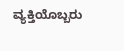ವ್ಯಕ್ತಿಯೊಬ್ಬರು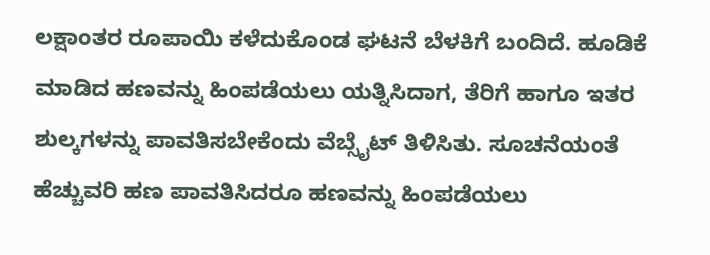ಲಕ್ಷಾಂತರ ರೂಪಾಯಿ ಕಳೆದುಕೊಂಡ ಘಟನೆ ಬೆಳಕಿಗೆ ಬಂದಿದೆ. ಹೂಡಿಕೆ ಮಾಡಿದ ಹಣವನ್ನು ಹಿಂಪಡೆಯಲು ಯತ್ನಿಸಿದಾಗ, ತೆರಿಗೆ ಹಾಗೂ ಇತರ ಶುಲ್ಕಗಳನ್ನು ಪಾವತಿಸಬೇಕೆಂದು ವೆಬ್ಸೈಟ್ ತಿಳಿಸಿತು. ಸೂಚನೆಯಂತೆ ಹೆಚ್ಚುವರಿ ಹಣ ಪಾವತಿಸಿದರೂ ಹಣವನ್ನು ಹಿಂಪಡೆಯಲು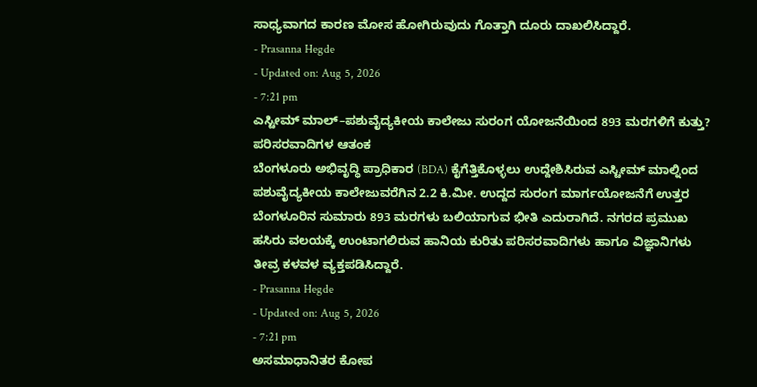ಸಾಧ್ಯವಾಗದ ಕಾರಣ ಮೋಸ ಹೋಗಿರುವುದು ಗೊತ್ತಾಗಿ ದೂರು ದಾಖಲಿಸಿದ್ದಾರೆ.
- Prasanna Hegde
- Updated on: Aug 5, 2026
- 7:21 pm
ಎಸ್ಟೀಮ್ ಮಾಲ್–ಪಶುವೈದ್ಯಕೀಯ ಕಾಲೇಜು ಸುರಂಗ ಯೋಜನೆಯಿಂದ 893 ಮರಗಳಿಗೆ ಕುತ್ತು? ಪರಿಸರವಾದಿಗಳ ಆತಂಕ
ಬೆಂಗಳೂರು ಅಭಿವೃದ್ಧಿ ಪ್ರಾಧಿಕಾರ (BDA) ಕೈಗೆತ್ತಿಕೊಳ್ಳಲು ಉದ್ದೇಶಿಸಿರುವ ಎಸ್ಟೀಮ್ ಮಾಲ್ನಿಂದ ಪಶುವೈದ್ಯಕೀಯ ಕಾಲೇಜುವರೆಗಿನ 2.2 ಕಿ.ಮೀ. ಉದ್ದದ ಸುರಂಗ ಮಾರ್ಗಯೋಜನೆಗೆ ಉತ್ತರ ಬೆಂಗಳೂರಿನ ಸುಮಾರು 893 ಮರಗಳು ಬಲಿಯಾಗುವ ಭೀತಿ ಎದುರಾಗಿದೆ. ನಗರದ ಪ್ರಮುಖ ಹಸಿರು ವಲಯಕ್ಕೆ ಉಂಟಾಗಲಿರುವ ಹಾನಿಯ ಕುರಿತು ಪರಿಸರವಾದಿಗಳು ಹಾಗೂ ವಿಜ್ಞಾನಿಗಳು ತೀವ್ರ ಕಳವಳ ವ್ಯಕ್ತಪಡಿಸಿದ್ದಾರೆ.
- Prasanna Hegde
- Updated on: Aug 5, 2026
- 7:21 pm
ಅಸಮಾಧಾನಿತರ ಕೋಪ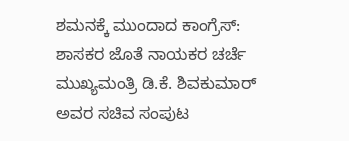ಶಮನಕ್ಕೆ ಮುಂದಾದ ಕಾಂಗ್ರೆಸ್: ಶಾಸಕರ ಜೊತೆ ನಾಯಕರ ಚರ್ಚೆ
ಮುಖ್ಯಮಂತ್ರಿ ಡಿ.ಕೆ. ಶಿವಕುಮಾರ್ ಅವರ ಸಚಿವ ಸಂಪುಟ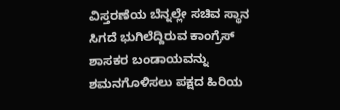ವಿಸ್ತರಣೆಯ ಬೆನ್ನಲ್ಲೇ ಸಚಿವ ಸ್ಥಾನ ಸಿಗದೆ ಭುಗಿಲೆದ್ದಿರುವ ಕಾಂಗ್ರೆಸ್ ಶಾಸಕರ ಬಂಡಾಯವನ್ನು ಶಮನಗೊಳಿಸಲು ಪಕ್ಷದ ಹಿರಿಯ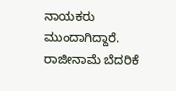ನಾಯಕರು ಮುಂದಾಗಿದ್ದಾರೆ. ರಾಜೀನಾಮೆ ಬೆದರಿಕೆ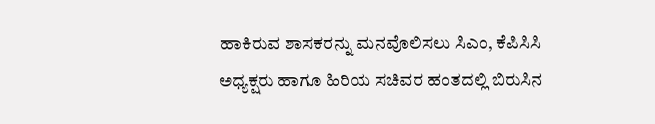ಹಾಕಿರುವ ಶಾಸಕರನ್ನು ಮನವೊಲಿಸಲು ಸಿಎಂ, ಕೆಪಿಸಿಸಿ ಅಧ್ಯಕ್ಷರು ಹಾಗೂ ಹಿರಿಯ ಸಚಿವರ ಹಂತದಲ್ಲಿ ಬಿರುಸಿನ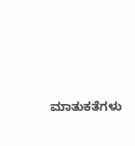ಮಾತುಕತೆಗಳು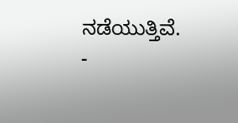ನಡೆಯುತ್ತಿವೆ.
-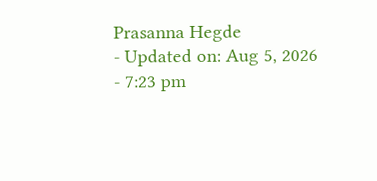Prasanna Hegde
- Updated on: Aug 5, 2026
- 7:23 pm